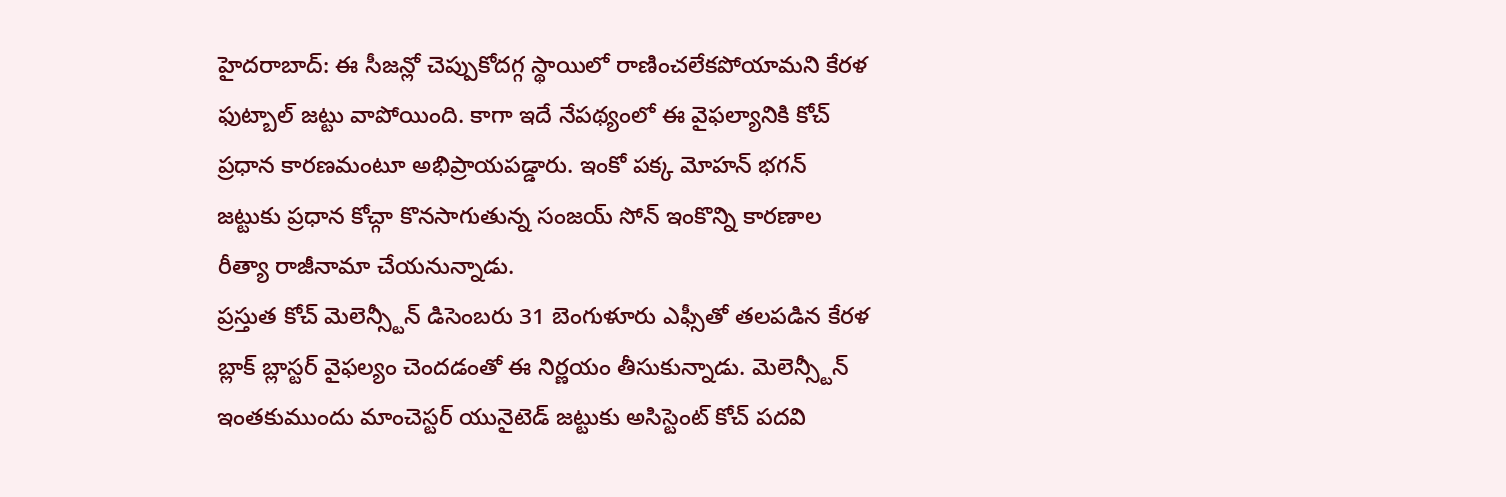హైదరాబాద్: ఈ సీజన్లో చెప్పుకోదగ్గ స్థాయిలో రాణించలేకపోయామని కేరళ ఫుట్బాల్ జట్టు వాపోయింది. కాగా ఇదే నేపథ్యంలో ఈ వైఫల్యానికి కోచ్ ప్రధాన కారణమంటూ అభిప్రాయపడ్డారు. ఇంకో పక్క మోహన్ భగన్ జట్టుకు ప్రధాన కోచ్గా కొనసాగుతున్న సంజయ్ సోన్ ఇంకొన్ని కారణాల రీత్యా రాజీనామా చేయనున్నాడు.
ప్రస్తుత కోచ్ మెలెన్స్టీన్ డిసెంబరు 31 బెంగుళూరు ఎఫ్సీతో తలపడిన కేరళ బ్లాక్ బ్లాస్టర్ వైఫల్యం చెందడంతో ఈ నిర్ణయం తీసుకున్నాడు. మెలెన్స్టీన్ ఇంతకుముందు మాంచెస్టర్ యునైటెడ్ జట్టుకు అసిస్టెంట్ కోచ్ పదవి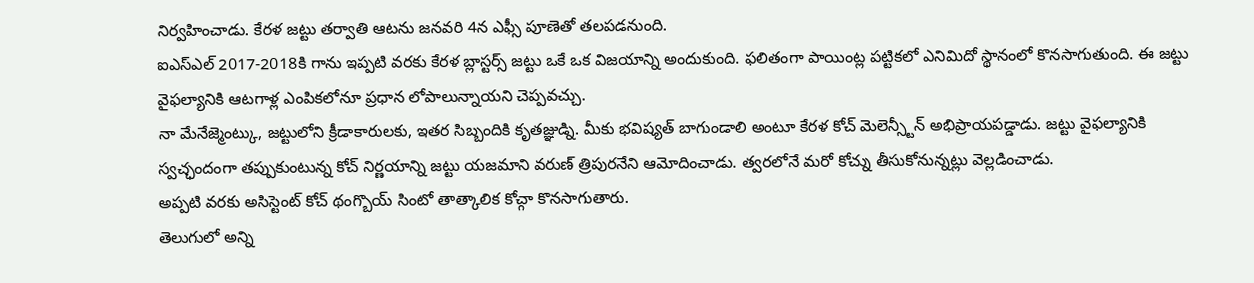నిర్వహించాడు. కేరళ జట్టు తర్వాతి ఆటను జనవరి 4న ఎఫ్సీ పూణెతో తలపడనుంది.
ఐఎస్ఎల్ 2017-2018కి గాను ఇప్పటి వరకు కేరళ బ్లాస్టర్స్ జట్టు ఒకే ఒక విజయాన్ని అందుకుంది. ఫలితంగా పాయింట్ల పట్టికలో ఎనిమిదో స్థానంలో కొనసాగుతుంది. ఈ జట్టు వైఫల్యానికి ఆటగాళ్ల ఎంపికలోనూ ప్రధాన లోపాలున్నాయని చెప్పవచ్చు.
నా మేనేజ్మెంట్కు, జట్టులోని క్రీడాకారులకు, ఇతర సిబ్బందికి కృతజ్ఞుడ్ని. మీకు భవిష్యత్ బాగుండాలి అంటూ కేరళ కోచ్ మెలెన్స్టీన్ అభిప్రాయపడ్డాడు. జట్టు వైఫల్యానికి స్వచ్ఛందంగా తప్పుకుంటున్న కోచ్ నిర్ణయాన్ని జట్టు యజమాని వరుణ్ త్రిపురనేని ఆమోదించాడు. త్వరలోనే మరో కోచ్ను తీసుకోనున్నట్లు వెల్లడించాడు.
అప్పటి వరకు అసిస్టెంట్ కోచ్ థంగ్బొయ్ సింటో తాత్కాలిక కోచ్గా కొనసాగుతారు.
తెలుగులో అన్ని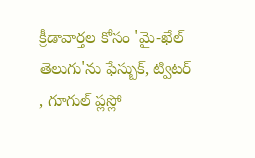క్రీడావార్తల కోసం 'మై-ఖేల్ తెలుగు'ను ఫేస్బుక్, ట్విటర్ , గూగుల్ ప్లస్లో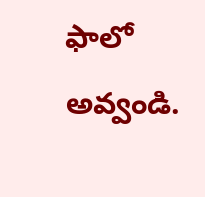ఫాలో అవ్వండి.